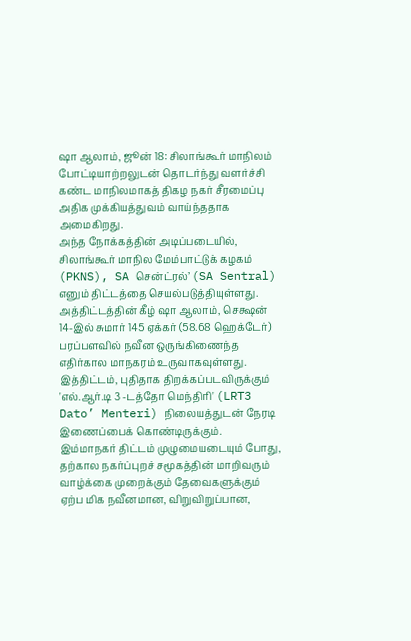ஷா ஆலாம், ஜூன் 18: சிலாங்கூர் மாநிலம் போட்டியாற்றலுடன் தொடர்ந்து வளர்ச்சி கண்ட மாநிலமாகத் திகழ நகர் சீரமைப்பு அதிக முக்கியத்துவம் வாய்ந்ததாக அமைகிறது.
அந்த நோக்கத்தின் அடிப்படையில், சிலாங்கூர் மாநில மேம்பாட்டுக் கழகம் (PKNS), SA சென்ட்ரல்’ (SA Sentral) எனும் திட்டத்தை செயல்படுத்தியுள்ளது.
அத்திட்டத்தின் கீழ் ஷா ஆலாம், செக்ஷன் 14-இல் சுமார் 145 ஏக்கர் (58.68 ஹெக்டேர்) பரப்பளவில் நவீன ஒருங்கிணைந்த எதிர்கால மாநகரம் உருவாகவுள்ளது.
இத்திட்டம், புதிதாக திறக்கப்படவிருக்கும்
'எல்.ஆர்.டி 3 -டத்தோ மெந்திரி' (LRT3 Dato’ Menteri) நிலையத்துடன் நேரடி இணைப்பைக் கொண்டிருக்கும்.
இம்மாநகர் திட்டம் முழுமையடையும் போது, தற்கால நகர்ப்புறச் சமூகத்தின் மாறிவரும் வாழ்க்கை முறைக்கும் தேவைகளுக்கும் ஏற்ப மிக நவீனமான, விறுவிறுப்பான,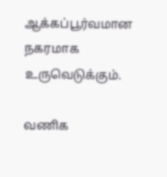ஆக்கப்பூர்வமான நகரமாக உருவெடுக்கும்.

வணிக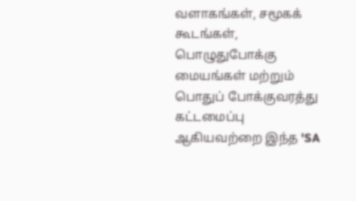வளாகங்கள், சமூகக் கூடங்கள், பொழுதுபோக்கு மையங்கள் மற்றும் பொதுப் போக்குவரத்து கட்டமைப்பு ஆகியவற்றை இந்த 'SA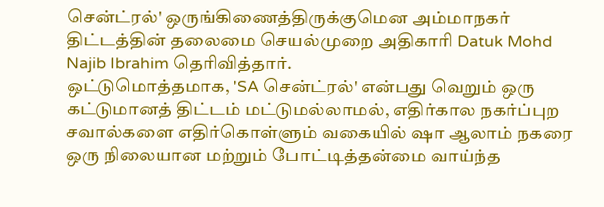சென்ட்ரல்' ஒருங்கிணைத்திருக்குமென அம்மாநகர் திட்டத்தின் தலைமை செயல்முறை அதிகாரி Datuk Mohd Najib Ibrahim தெரிவித்தார்.
ஒட்டுமொத்தமாக, 'SA சென்ட்ரல்' என்பது வெறும் ஒரு கட்டுமானத் திட்டம் மட்டுமல்லாமல், எதிர்கால நகர்ப்புற சவால்களை எதிர்கொள்ளும் வகையில் ஷா ஆலாம் நகரை ஒரு நிலையான மற்றும் போட்டித்தன்மை வாய்ந்த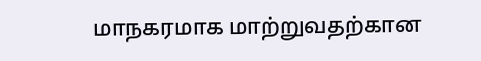மாநகரமாக மாற்றுவதற்கான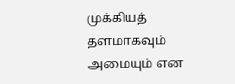முக்கியத் தளமாகவும் அமையும் என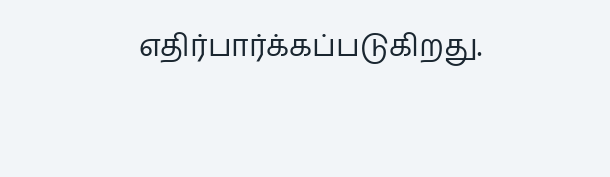எதிர்பார்க்கப்படுகிறது.